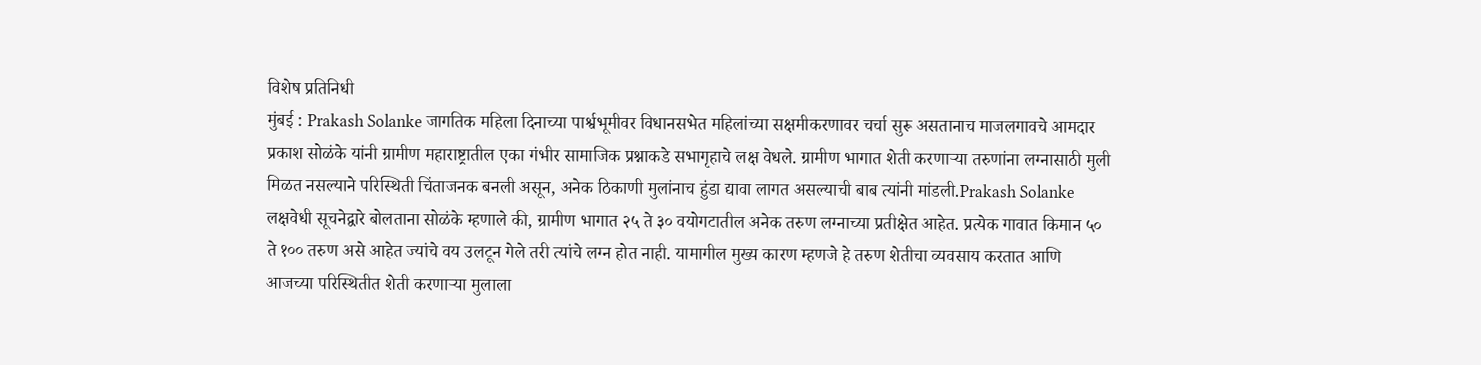विशेष प्रतिनिधी
मुंबई : Prakash Solanke जागतिक महिला दिनाच्या पार्श्वभूमीवर विधानसभेत महिलांच्या सक्षमीकरणावर चर्चा सुरू असतानाच माजलगावचे आमदार प्रकाश सोळंके यांनी ग्रामीण महाराष्ट्रातील एका गंभीर सामाजिक प्रश्नाकडे सभागृहाचे लक्ष वेधले. ग्रामीण भागात शेती करणाऱ्या तरुणांना लग्नासाठी मुली मिळत नसल्याने परिस्थिती चिंताजनक बनली असून, अनेक ठिकाणी मुलांनाच हुंडा द्यावा लागत असल्याची बाब त्यांनी मांडली.Prakash Solanke
लक्षवेधी सूचनेद्वारे बोलताना सोळंके म्हणाले की, ग्रामीण भागात २५ ते ३० वयोगटातील अनेक तरुण लग्नाच्या प्रतीक्षेत आहेत. प्रत्येक गावात किमान ५० ते १०० तरुण असे आहेत ज्यांचे वय उलटून गेले तरी त्यांचे लग्न होत नाही. यामागील मुख्य कारण म्हणजे हे तरुण शेतीचा व्यवसाय करतात आणि आजच्या परिस्थितीत शेती करणाऱ्या मुलाला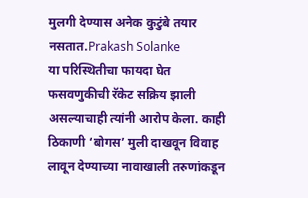मुलगी देण्यास अनेक कुटुंबे तयार नसतात.Prakash Solanke
या परिस्थितीचा फायदा घेत फसवणुकीची रॅकेट सक्रिय झाली असल्याचाही त्यांनी आरोप केला. काही ठिकाणी ‘बोगस’ मुली दाखवून विवाह लावून देण्याच्या नावाखाली तरुणांकडून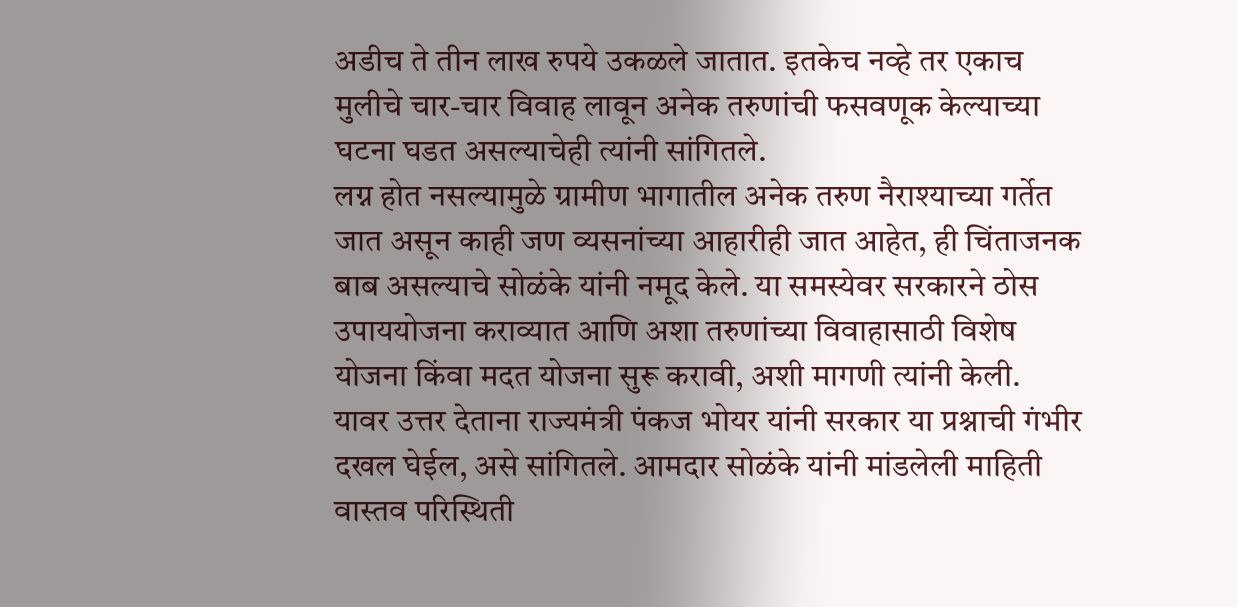अडीच ते तीन लाख रुपये उकळले जातात. इतकेच नव्हे तर एकाच मुलीचे चार-चार विवाह लावून अनेक तरुणांची फसवणूक केल्याच्या घटना घडत असल्याचेही त्यांनी सांगितले.
लग्न होत नसल्यामुळे ग्रामीण भागातील अनेक तरुण नैराश्याच्या गर्तेत जात असून काही जण व्यसनांच्या आहारीही जात आहेत, ही चिंताजनक बाब असल्याचे सोळंके यांनी नमूद केले. या समस्येवर सरकारने ठोस उपाययोजना कराव्यात आणि अशा तरुणांच्या विवाहासाठी विशेष योजना किंवा मदत योजना सुरू करावी, अशी मागणी त्यांनी केली.
यावर उत्तर देताना राज्यमंत्री पंकज भोयर यांनी सरकार या प्रश्नाची गंभीर दखल घेईल, असे सांगितले. आमदार सोळंके यांनी मांडलेली माहिती वास्तव परिस्थिती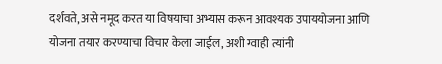दर्शवते, असे नमूद करत या विषयाचा अभ्यास करून आवश्यक उपाययोजना आणि योजना तयार करण्याचा विचार केला जाईल, अशी ग्वाही त्यांनी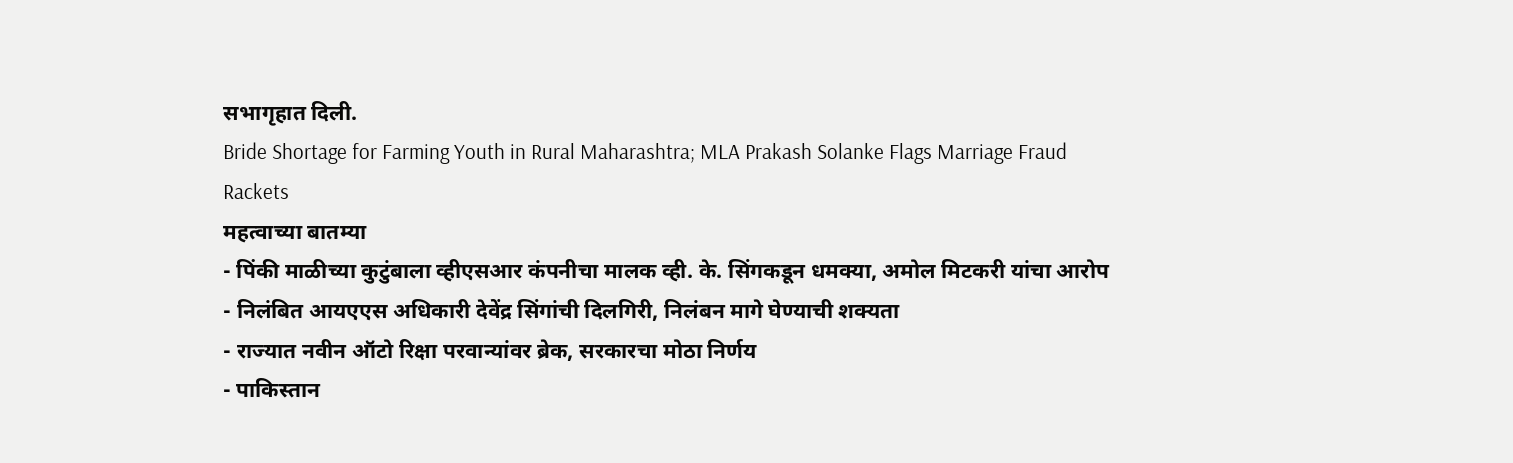सभागृहात दिली.
Bride Shortage for Farming Youth in Rural Maharashtra; MLA Prakash Solanke Flags Marriage Fraud Rackets
महत्वाच्या बातम्या
- पिंकी माळीच्या कुटुंबाला व्हीएसआर कंपनीचा मालक व्ही. के. सिंगकडून धमक्या, अमोल मिटकरी यांचा आरोप
- निलंबित आयएएस अधिकारी देवेंद्र सिंगांची दिलगिरी, निलंबन मागे घेण्याची शक्यता
- राज्यात नवीन ऑटो रिक्षा परवान्यांवर ब्रेक, सरकारचा मोठा निर्णय
- पाकिस्तान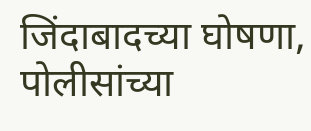जिंदाबादच्या घोषणा, पोलीसांच्या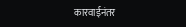कारवाईनंतर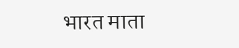भारत माता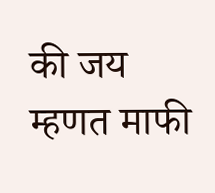की जय म्हणत माफी